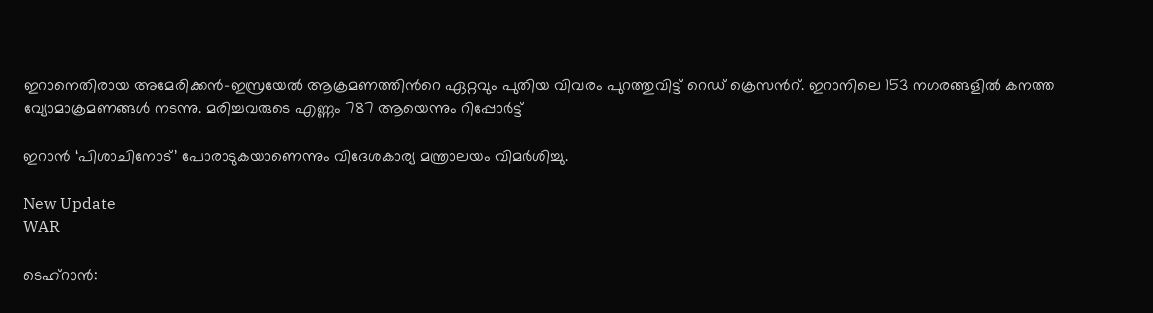ഇറാനെതിരായ അമേരിക്കൻ-ഇസ്രയേൽ ആക്രമണത്തിന്‍റെ ഏറ്റവും പുതിയ വിവരം പുറത്തുവിട്ട് റെഡ് ക്രെസന്‍റ്. ഇറാനിലെ 153 നഗരങ്ങളിൽ കനത്ത വ്യോമാക്രമണങ്ങൾ നടന്നു. മരിച്ചവരുടെ എണ്ണം 787 ആയെന്നും റിപ്പോർട്ട്

ഇറാൻ ‘പിശാചിനോട്’ പോരാടുകയാണെന്നും വിദേശകാര്യ മന്ത്രാലയം വിമർശിച്ചു.

New Update
WAR

ടെഹ്റാൻ: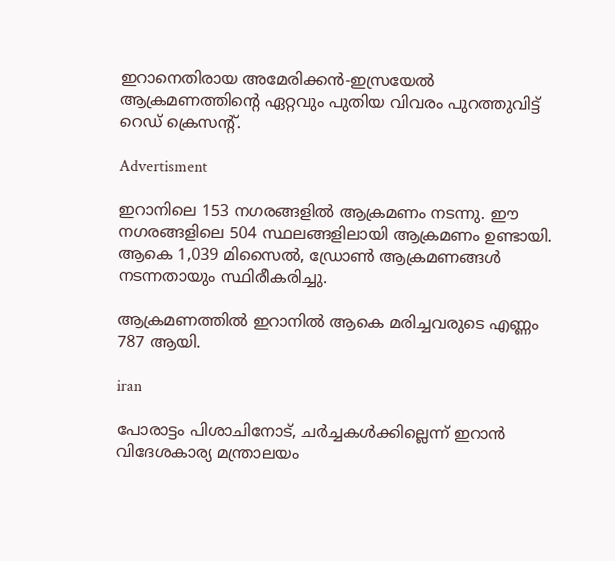ഇറാനെതിരായ അമേരിക്കൻ-ഇസ്രയേൽ ആക്രമണത്തിന്‍റെ ഏറ്റവും പുതിയ വിവരം പുറത്തുവിട്ട് റെഡ് ക്രെസന്‍റ്.

Advertisment

ഇറാനിലെ 153 നഗരങ്ങളിൽ ആക്രമണം നടന്നു. ഈ നഗരങ്ങളിലെ 504 സ്ഥലങ്ങളിലായി ആക്രമണം ഉണ്ടായി. ആകെ 1,039 മിസൈൽ, ഡ്രോൺ ആക്രമണങ്ങൾ നടന്നതായും സ്ഥിരീകരിച്ചു.

ആക്രമണത്തിൽ ഇറാനിൽ ആകെ മരിച്ചവരുടെ എണ്ണം 787 ആയി.

iran

പോരാട്ടം പിശാചിനോട്, ചർച്ചകൾക്കില്ലെന്ന് ഇറാൻ വിദേശകാര്യ മന്ത്രാലയം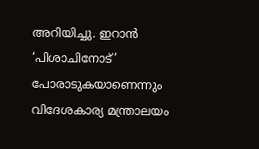അറിയിച്ചു. ഇറാൻ ‘പിശാചിനോട്’ പോരാടുകയാണെന്നും വിദേശകാര്യ മന്ത്രാലയം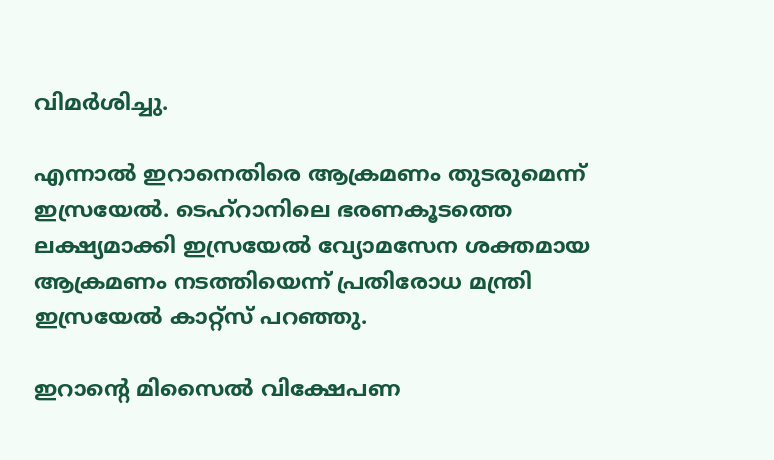വിമർശിച്ചു.

എന്നാൽ ഇറാനെതിരെ ആക്രമണം തുടരുമെന്ന് ഇസ്രയേൽ. ടെഹ്‌റാനിലെ ഭരണകൂടത്തെ ലക്ഷ്യമാക്കി ഇസ്രയേൽ വ്യോമസേന ശക്തമായ ആക്രമണം നടത്തിയെന്ന് പ്രതിരോധ മന്ത്രി ഇസ്രയേൽ കാറ്റ്സ് പറഞ്ഞു.

ഇറാന്‍റെ മിസൈൽ വിക്ഷേപണ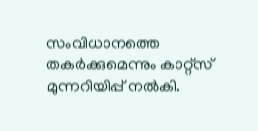സംവിധാനത്തെ തകർക്കുമെന്നും കാറ്റ്സ് മുന്നറിയിപ്പ് നൽകി.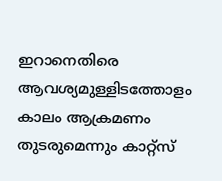ഇറാനെതിരെ ആവശ്യമുള്ളിടത്തോളം കാലം ആക്രമണം തുടരുമെന്നും കാറ്റ്സ്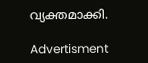വ്യക്തമാക്കി.

Advertisment